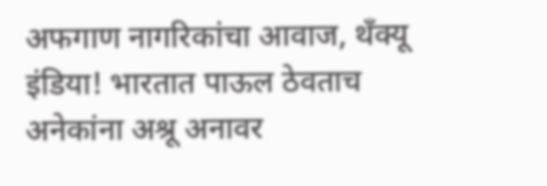अफगाण नागरिकांचा आवाज, थॅंक्यू इंडिया! भारतात पाऊल ठेवताच अनेकांना अश्रू अनावर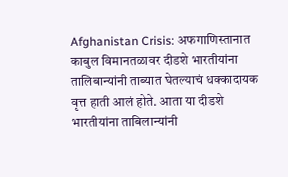Afghanistan Crisis: अफगाणिस्तानात काबुल विमानतळावर दीडशे भारतीयांना तालिबान्यांनी ताब्यात घेतल्याचं धक्कादायक वृत्त हाती आलं होते. आता या दीडशे भारतीयांना ताबिलान्यांनी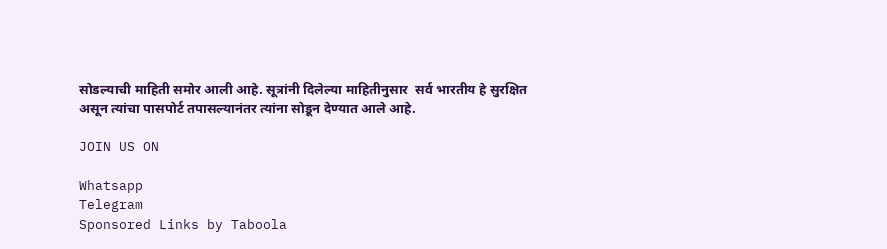सोडल्याची माहिती समोर आली आहे. सूत्रांनी दिलेल्या माहितीनुसार  सर्व भारतीय हे सुरक्षित असून त्यांचा पासपोर्ट तपासल्यानंतर त्यांना सोडून देण्यात आले आहे.

JOIN US ON

Whatsapp
Telegram
Sponsored Links by Taboola